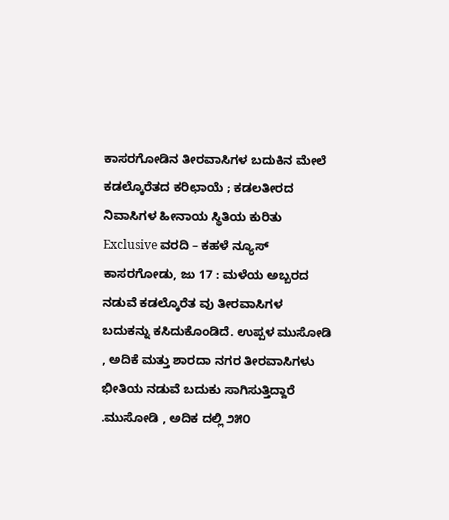ಕಾಸರಗೋಡಿನ ತೀರವಾಸಿಗಳ ಬದುಕಿನ ಮೇಲೆ ಕಡಲ್ಕೊರೆತದ ಕರಿಛಾಯೆ ; ಕಡಲತೀರದ ನಿವಾಸಿಗಳ ಹೀನಾಯ ಸ್ಥಿತಿಯ ಕುರಿತು Exclusive ವರದಿ – ಕಹಳೆ ನ್ಯೂಸ್
ಕಾಸರಗೋಡು, ಜು 17 : ಮಳೆಯ ಅಬ್ಬರದ ನಡುವೆ ಕಡಲ್ಕೊರೆತ ವು ತೀರವಾಸಿಗಳ ಬದುಕನ್ನು ಕಸಿದುಕೊಂಡಿದೆ. ಉಪ್ಪಳ ಮುಸೋಡಿ , ಅದಿಕೆ ಮತ್ತು ಶಾರದಾ ನಗರ ತೀರವಾಸಿಗಳು ಭೀತಿಯ ನಡುವೆ ಬದುಕು ಸಾಗಿಸುತ್ತಿದ್ದಾರೆ .ಮುಸೋಡಿ , ಅದಿಕ ದಲ್ಲಿ ೨೫೦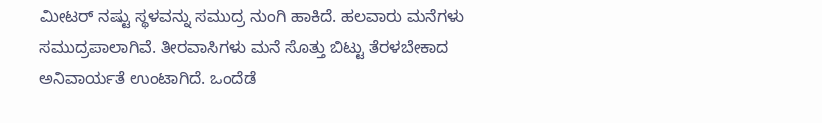ಮೀಟರ್ ನಷ್ಟು ಸ್ಥಳವನ್ನು ಸಮುದ್ರ ನುಂಗಿ ಹಾಕಿದೆ. ಹಲವಾರು ಮನೆಗಳು ಸಮುದ್ರಪಾಲಾಗಿವೆ. ತೀರವಾಸಿಗಳು ಮನೆ ಸೊತ್ತು ಬಿಟ್ಟು ತೆರಳಬೇಕಾದ ಅನಿವಾರ್ಯತೆ ಉಂಟಾಗಿದೆ. ಒಂದೆಡೆ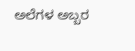ಅಲೆಗಳ ಅಬ್ಬರ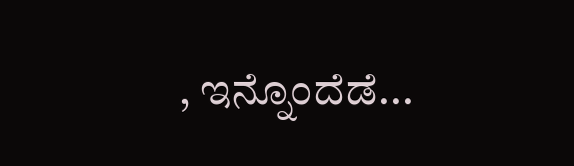, ಇನ್ನೊಂದೆಡೆ...